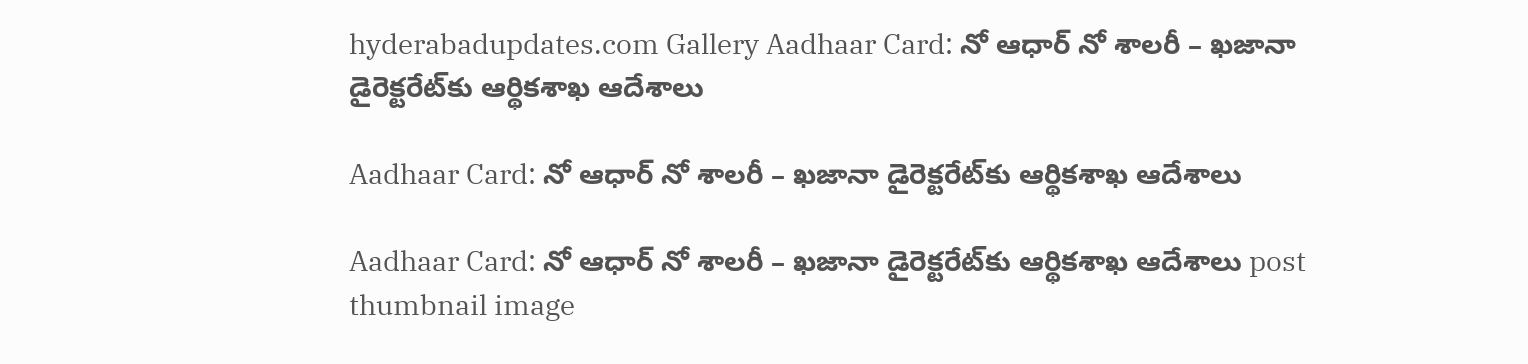hyderabadupdates.com Gallery Aadhaar Card: నో ఆధార్‌ నో శాలరీ – ఖజానా డైరెక్టరేట్‌కు ఆర్థికశాఖ ఆదేశాలు

Aadhaar Card: నో ఆధార్‌ నో శాలరీ – ఖజానా డైరెక్టరేట్‌కు ఆర్థికశాఖ ఆదేశాలు

Aadhaar Card: నో ఆధార్‌ నో శాలరీ – ఖజానా డైరెక్టరేట్‌కు ఆర్థికశాఖ ఆదేశాలు post thumbnail image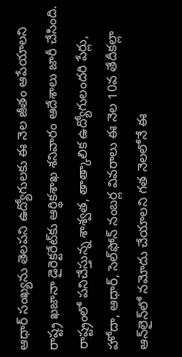ఆధార్‌ సంఖ్యను తెలపని ఉద్యోగులకు ఈ నెల జీతం ఆపేయాలని రాష్ట్ర ఖజానా డైరెక్టరేట్‌కు ఆర్థికశాఖ శనివారం ఆదేశాలు జారీ చేసింది. రాష్ట్రంలో పనిచేస్తున్న శాశ్వత, తాత్కాలిక ఉద్యోగులందరి పేర్లు, హోదా, ఆధార్, సెల్‌ఫోన్‌ నంబర్ల వివరాలు ఈ నెల 10వ తేదీకల్లా ఆన్‌లైన్‌లో నమోదు చేయాలని గత నెలలోనే ఈ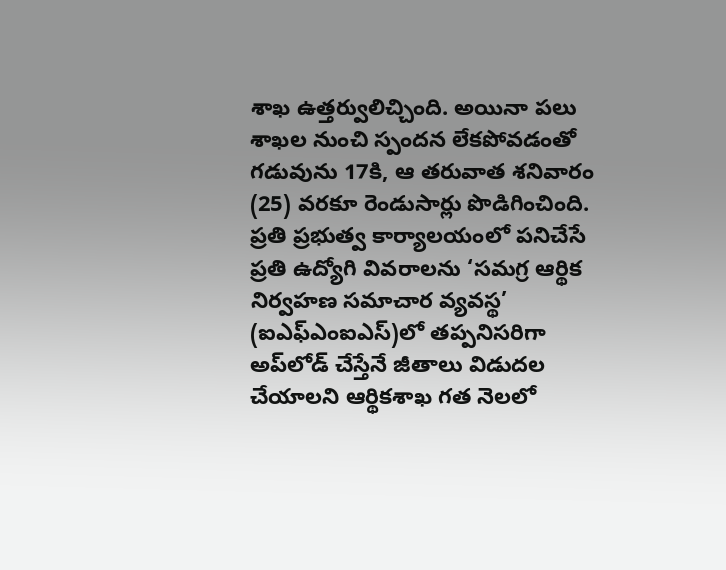శాఖ ఉత్తర్వులిచ్చింది. అయినా పలు శాఖల నుంచి స్పందన లేకపోవడంతో గడువును 17కి, ఆ తరువాత శనివారం (25) వరకూ రెండుసార్లు పొడిగించింది.
ప్రతి ప్రభుత్వ కార్యాలయంలో పనిచేసే ప్రతి ఉద్యోగి వివరాలను ‘సమగ్ర ఆర్థిక నిర్వహణ సమాచార వ్యవస్థ’ (ఐఎఫ్‌ఎంఐఎస్‌)లో తప్పనిసరిగా అప్‌లోడ్‌ చేస్తేనే జీతాలు విడుదల చేయాలని ఆర్థికశాఖ గత నెలలో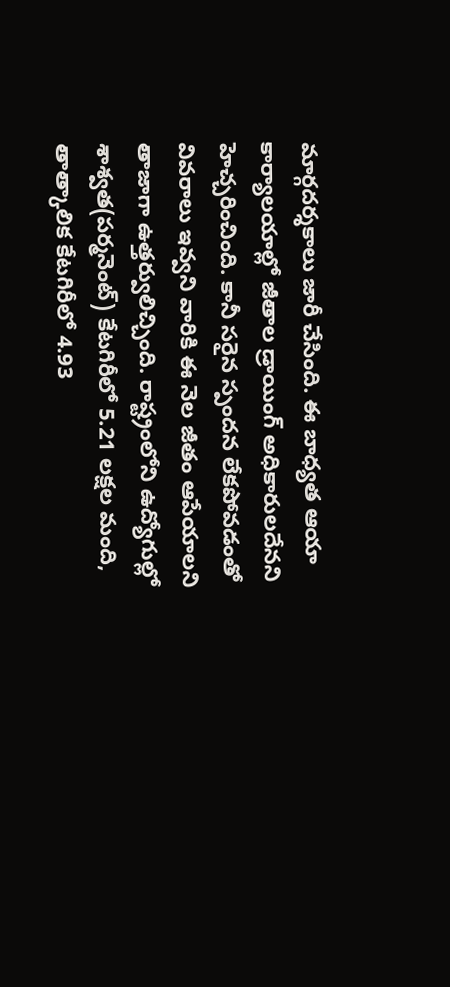మార్గదర్శకాలు జారీ చేసింది. ఈ బాధ్యత ఆయా కార్యాలయాల్లో జీతాల డ్రాయింగ్‌ అధికారులదేనని హెచ్చరించింది. కానీ సరైన స్పందన లేకపోవడంతో వివరాలు ఇవ్వని వారికి ఈ నెల జీతం ఆపేయాలని తాజాగా ఉత్తర్వులిచ్చింది. రాష్ట్రంలోని ఉద్యోగుల్లో శాశ్వత(పర్మనెంట్‌) కేటగిరీలో 5.21 లక్షల మంది, తాత్కాలిక కేటగిరీలో 4.93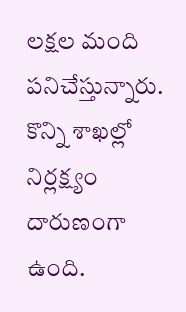లక్షల మంది పనిచేస్తున్నారు.
కొన్ని శాఖల్లో నిర్లక్ష్యం దారుణంగా ఉంది.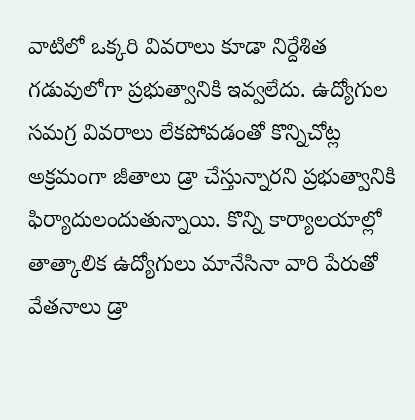వాటిలో ఒక్కరి వివరాలు కూడా నిర్దేశిత గడువులోగా ప్రభుత్వానికి ఇవ్వలేదు. ఉద్యోగుల సమగ్ర వివరాలు లేకపోవడంతో కొన్నిచోట్ల అక్రమంగా జీతాలు డ్రా చేస్తున్నారని ప్రభుత్వానికి ఫిర్యాదులందుతున్నాయి. కొన్ని కార్యాలయాల్లో తాత్కాలిక ఉద్యోగులు మానేసినా వారి పేరుతో వేతనాలు డ్రా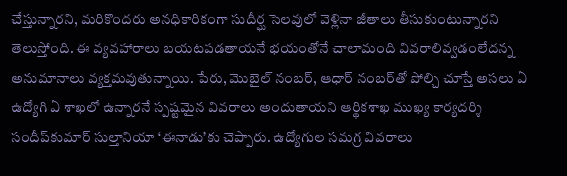చేస్తున్నారని, మరికొందరు అనధికారికంగా సుదీర్ఘ సెలవులో వెళ్లినా జీతాలు తీసుకుంటున్నారని తెలుస్తోంది. ఈ వ్యవహారాలు బయటపడతాయనే భయంతోనే చాలామంది వివరాలివ్వడంలేదన్న అనుమానాలు వ్యక్తమవుతున్నాయి. పేరు, మొబైల్‌ నంబర్, ఆధార్‌ నంబర్‌తో పోల్చి చూస్తే అసలు ఏ ఉద్యోగి ఏ శాఖలో ఉన్నారనే స్పష్టమైన వివరాలు అందుతాయని ఆర్థికశాఖ ముఖ్య కార్యదర్శి సందీప్‌కుమార్‌ సుల్తానియా ‘ఈనాడు’కు చెప్పారు. ఉద్యోగుల సమగ్ర వివరాలు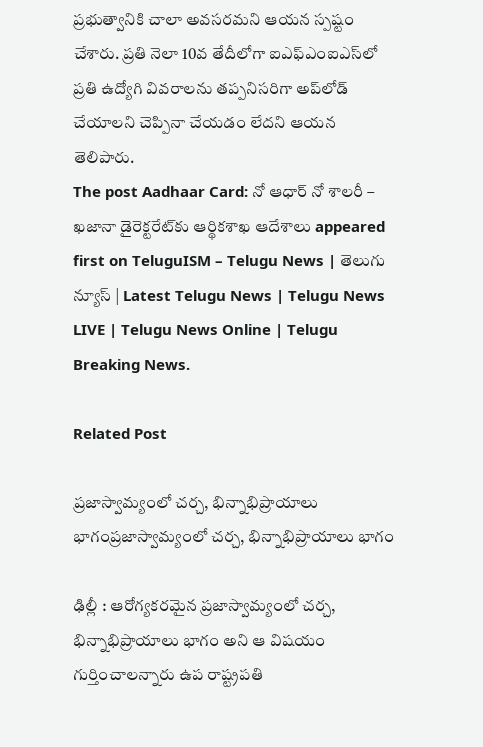ప్రభుత్వానికి చాలా అవసరమని ఆయన స్పష్టం చేశారు. ప్రతి నెలా 10వ తేదీలోగా ఐఎఫ్‌ఎంఐఎస్‌లో ప్రతి ఉద్యోగి వివరాలను తప్పనిసరిగా అప్‌లోడ్‌ చేయాలని చెప్పినా చేయడం లేదని ఆయన తెలిపారు.
The post Aadhaar Card: నో ఆధార్‌ నో శాలరీ – ఖజానా డైరెక్టరేట్‌కు ఆర్థికశాఖ ఆదేశాలు appeared first on TeluguISM – Telugu News | తెలుగు న్యూస్ | Latest Telugu News | Telugu News LIVE | Telugu News Online | Telugu Breaking News.

Related Post

ప్రజాస్వామ్యంలో చర్చ, భిన్నాభిప్రాయాలు భాగంప్రజాస్వామ్యంలో చర్చ, భిన్నాభిప్రాయాలు భాగం

ఢిల్లీ : ఆరోగ్యకరమైన ప్రజాస్వామ్యంలో చర్చ, భిన్నాభిప్రాయాలు భాగం అని ఆ విష‌యం గుర్తించాల‌న్నారు ఉప రాష్ట్ర‌ప‌తి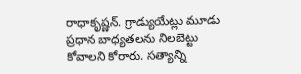రాధాకృష్ణ‌న్. గ్రాడ్యుయేట్లు మూడు ప్రధాన బాధ్యతలను నిలబెట్టు కోవాలని కోరారు. సత్యాన్ని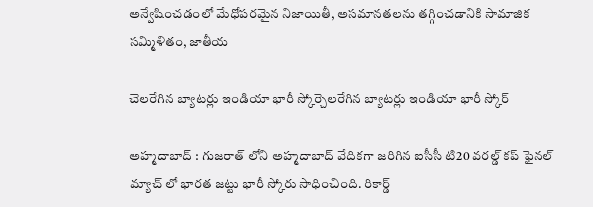అన్వేషించడంలో మేధోపరమైన నిజాయితీ, అసమానతలను తగ్గించడానికి సామాజిక సమ్మిళితం, జాతీయ

చెల‌రేగిన బ్యాట‌ర్లు ఇండియా భారీ స్కోర్చెల‌రేగిన బ్యాట‌ర్లు ఇండియా భారీ స్కోర్

అహ్మ‌దాబాద్ : గుజ‌రాత్ లోని అహ్మ‌దాబాద్ వేదిక‌గా జ‌రిగిన‌ ఐసీసీ టి20 వ‌ర‌ల్డ్ క‌ప్ ఫైన‌ల్ మ్యాచ్ లో భార‌త జ‌ట్టు భారీ స్కోరు సాధించింది. రికార్డ్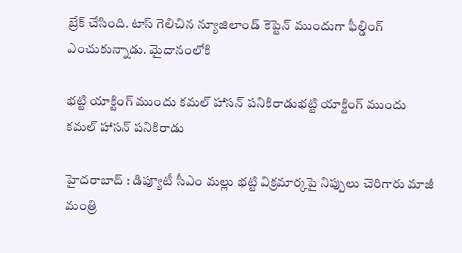బ్రేక్ చేసింది. టాస్ గెలిచిన న్యూజిలాండ్ కెప్టెన్ ముందుగా ఫీల్డింగ్ ఎంచుకున్నాడు. మైదానంలోకి

భట్టి యాక్టింగ్ ముందు కమల్ హాసన్ పనికిరాడుభట్టి యాక్టింగ్ ముందు కమల్ హాసన్ పనికిరాడు

హైద‌రాబాద్ : డిప్యూటీ సీఎం మ‌ల్లు భ‌ట్టి విక్ర‌మార్క‌పై నిప్పులు చెరిగారు మాజీ మంత్రి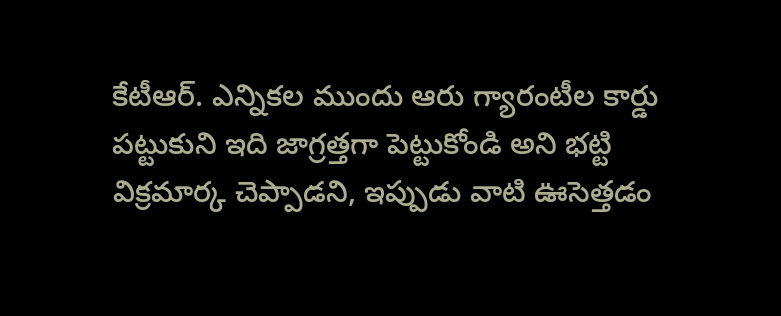కేటీఆర్. ఎన్నికల ముందు ఆరు గ్యారంటీల కార్డు పట్టుకుని ఇది జాగ్రత్తగా పెట్టుకోండి అని భట్టి విక్రమార్క చెప్పాడ‌ని, ఇప్పుడు వాటి ఊసెత్త‌డం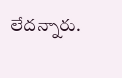లేద‌న్నారు.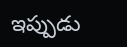ఇప్పుడు